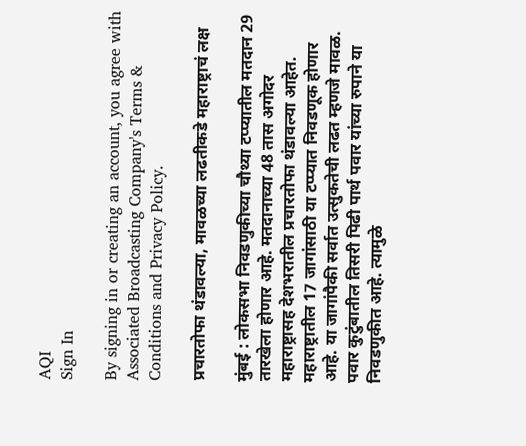AQI
Sign In

By signing in or creating an account, you agree with Associated Broadcasting Company's Terms & Conditions and Privacy Policy.

प्रचारतोफा थंडावल्या, मावळच्या लढतीकडे महाराष्ट्राचं लक्ष

मुंबई : लोकसभा निवडणुकीच्या चौथ्या टप्प्यातील मतदान 29 तारखेला होणार आहे. मतदानाच्या 48 तास अगोदर महाराष्ट्रासह देशभरातील प्रचारतोफा थंडावल्या आहेत. महाराष्ट्रातील 17 जागांसाठी या टप्प्यात निवडणूक होणार आहे. या जागांपैकी सर्वात उत्सुकतेची लढत म्हणजे मावळ. पवार कुटुंबातील तिसरी पिढी पार्थ पवार यांच्या रुपाने या निवडणुकीत आहे. त्यामुळे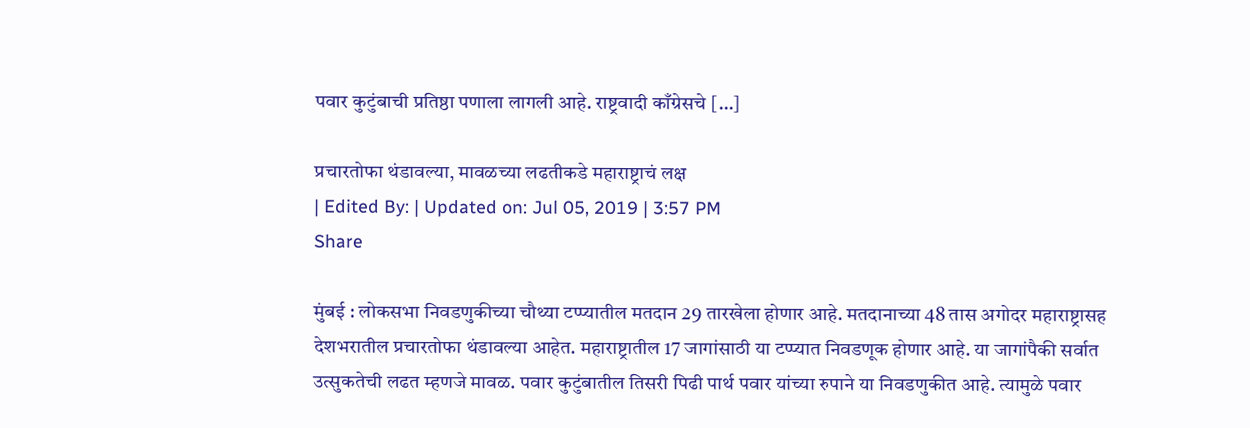पवार कुटुंबाची प्रतिष्ठा पणाला लागली आहे. राष्ट्रवादी काँग्रेसचे […]

प्रचारतोफा थंडावल्या, मावळच्या लढतीकडे महाराष्ट्राचं लक्ष
| Edited By: | Updated on: Jul 05, 2019 | 3:57 PM
Share

मुंबई : लोकसभा निवडणुकीच्या चौथ्या टप्प्यातील मतदान 29 तारखेला होणार आहे. मतदानाच्या 48 तास अगोदर महाराष्ट्रासह देशभरातील प्रचारतोफा थंडावल्या आहेत. महाराष्ट्रातील 17 जागांसाठी या टप्प्यात निवडणूक होणार आहे. या जागांपैकी सर्वात उत्सुकतेची लढत म्हणजे मावळ. पवार कुटुंबातील तिसरी पिढी पार्थ पवार यांच्या रुपाने या निवडणुकीत आहे. त्यामुळे पवार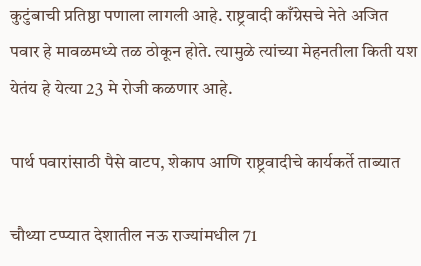कुटुंबाची प्रतिष्ठा पणाला लागली आहे. राष्ट्रवादी काँग्रेसचे नेते अजित पवार हे मावळमध्ये तळ ठोकून होते. त्यामुळे त्यांच्या मेहनतीला किती यश येतंय हे येत्या 23 मे रोजी कळणार आहे.

पार्थ पवारांसाठी पैसे वाटप, शेकाप आणि राष्ट्रवादीचे कार्यकर्ते ताब्यात

चौथ्या टप्प्यात देशातील नऊ राज्यांमधील 71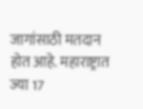जागांसाठी मतदान होत आहे. महाराष्ट्रात ज्या 17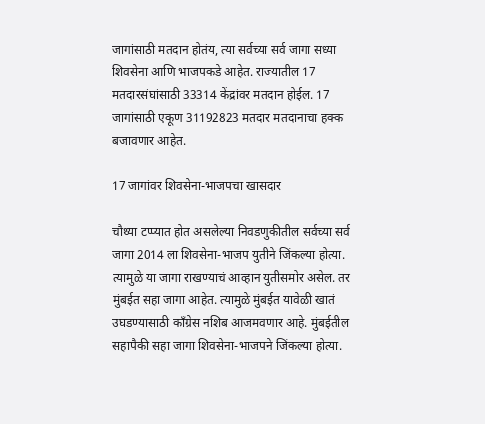जागांसाठी मतदान होतंय, त्या सर्वच्या सर्व जागा सध्या शिवसेना आणि भाजपकडे आहेत. राज्यातील 17 मतदारसंघांसाठी 33314 केंद्रांवर मतदान होईल. 17 जागांसाठी एकूण 31192823 मतदार मतदानाचा हक्क बजावणार आहेत.

17 जागांवर शिवसेना-भाजपचा खासदार

चौथ्या टप्प्यात होत असलेल्या निवडणुकीतील सर्वच्या सर्व जागा 2014 ला शिवसेना-भाजप युतीने जिंकल्या होत्या. त्यामुळे या जागा राखण्याचं आव्हान युतीसमोर असेल. तर मुंबईत सहा जागा आहेत. त्यामुळे मुंबईत यावेळी खातं उघडण्यासाठी काँग्रेस नशिब आजमवणार आहे. मुंबईतील सहापैकी सहा जागा शिवसेना-भाजपने जिंकल्या होत्या.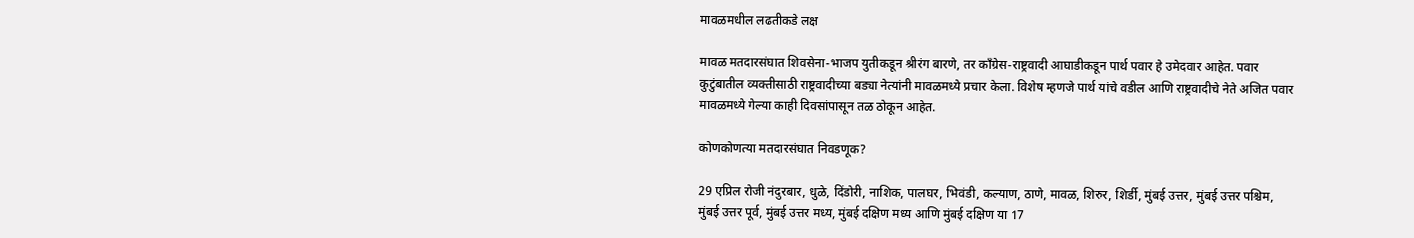मावळमधील लढतीकडे लक्ष

मावळ मतदारसंघात शिवसेना-भाजप युतीकडून श्रीरंग बारणे, तर काँग्रेस-राष्ट्रवादी आघाडीकडून पार्थ पवार हे उमेदवार आहेत. पवार कुटुंबातील व्यक्तीसाठी राष्ट्रवादीच्या बड्या नेत्यांनी मावळमध्ये प्रचार केला. विशेष म्हणजे पार्थ यांचे वडील आणि राष्ट्रवादीचे नेते अजित पवार मावळमध्ये गेल्या काही दिवसांपासून तळ ठोकून आहेत.

कोणकोणत्या मतदारसंघात निवडणूक?

29 एप्रिल रोजी नंदुरबार, धुळे, दिंडोरी, नाशिक, पालघर, भिवंडी, कल्याण, ठाणे, मावळ, शिरुर, शिर्डी, मुंबई उत्तर, मुंबई उत्तर पश्चिम, मुंबई उत्तर पूर्व, मुंबई उत्तर मध्य, मुंबई दक्षिण मध्य आणि मुंबई दक्षिण या 17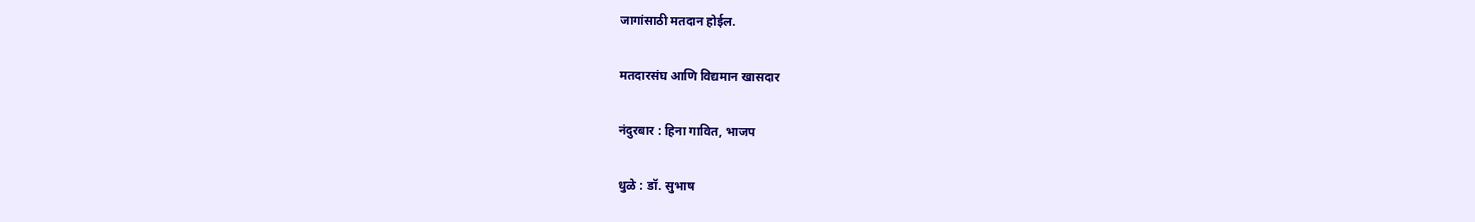जागांसाठी मतदान होईल.

मतदारसंघ आणि विद्यमान खासदार

नंदुरबार : हिना गावित, भाजप

धुळे : डॉ. सुभाष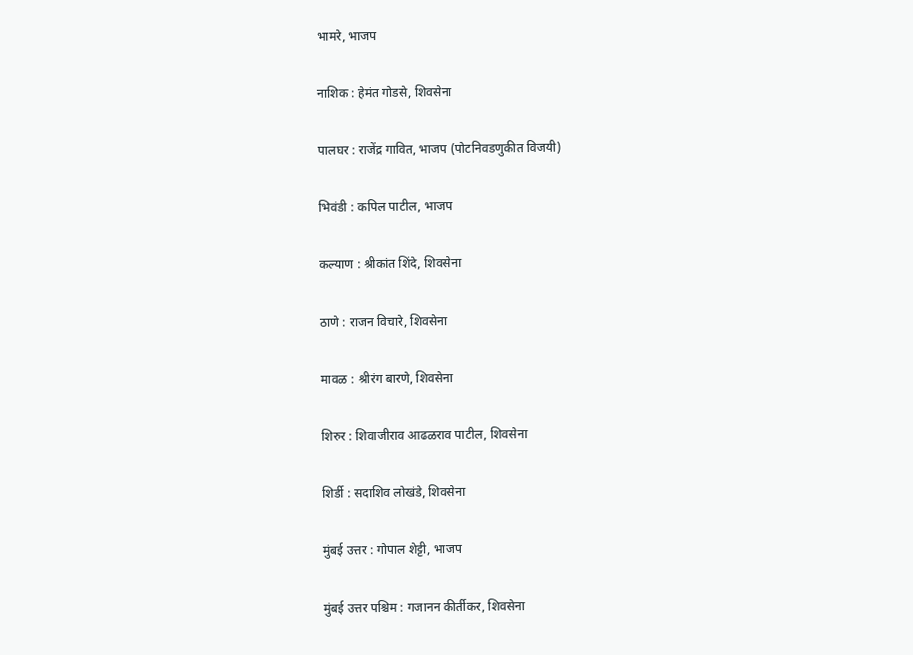भामरे, भाजप

नाशिक : हेमंत गोडसे, शिवसेना

पालघर : राजेंद्र गावित, भाजप (पोटनिवडणुकीत विजयी)

भिवंडी : कपिल पाटील, भाजप

कल्याण : श्रीकांत शिंदे, शिवसेना

ठाणे : राजन विचारे, शिवसेना

मावळ : श्रीरंग बारणे, शिवसेना

शिरुर : शिवाजीराव आढळराव पाटील, शिवसेना

शिर्डी : सदाशिव लोखंडे, शिवसेना

मुंबई उत्तर : गोपाल शेट्टी, भाजप

मुंबई उत्तर पश्चिम : गजानन कीर्तीकर, शिवसेना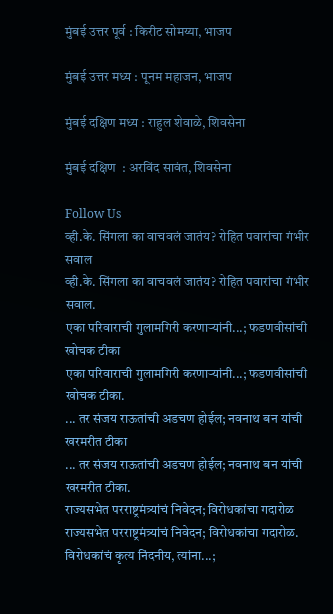मुंबई उत्तर पूर्व : किरीट सोमय्या, भाजप

मुंबई उत्तर मध्य : पूनम महाजन, भाजप

मुंबई दक्षिण मध्य : राहुल शेवाळे, शिवसेना

मुंबई दक्षिण  : अरविंद सावंत, शिवसेना

Follow Us
व्ही.के. सिंगला का वाचवलं जातंय? रोहित पवारांचा गंभीर सवाल
व्ही.के. सिंगला का वाचवलं जातंय? रोहित पवारांचा गंभीर सवाल.
एका परिवाराची गुलामगिरी करणाऱ्यांनी...; फडणवीसांची खोचक टीका
एका परिवाराची गुलामगिरी करणाऱ्यांनी...; फडणवीसांची खोचक टीका.
... तर संजय राऊतांची अडचण होईल; नवनाथ बन यांची खरमरीत टीका
... तर संजय राऊतांची अडचण होईल; नवनाथ बन यांची खरमरीत टीका.
राज्यसभेत परराष्ट्रमंत्र्यांचं निवेदन; विरोधकांचा गदारोळ
राज्यसभेत परराष्ट्रमंत्र्यांचं निवेदन; विरोधकांचा गदारोळ.
विरोधकांचं कृत्य निंदनीय, त्यांना...;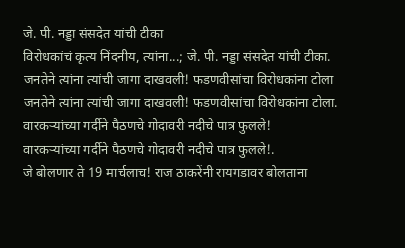जे. पी. नड्डा संसदेत यांची टीका
विरोधकांचं कृत्य निंदनीय, त्यांना...; जे. पी. नड्डा संसदेत यांची टीका.
जनतेने त्यांना त्यांची जागा दाखवली! फडणवीसांचा विरोधकांना टोला
जनतेने त्यांना त्यांची जागा दाखवली! फडणवीसांचा विरोधकांना टोला.
वारकऱ्यांच्या गर्दीने पैठणचे गोदावरी नदीचे पात्र फुलले!
वारकऱ्यांच्या गर्दीने पैठणचे गोदावरी नदीचे पात्र फुलले!.
जे बोलणार ते 19 मार्चलाच! राज ठाकरेंनी रायगडावर बोलताना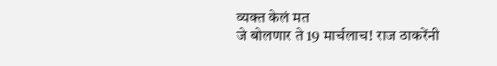व्यक्त केलं मत
जे बोलणार ते 19 मार्चलाच! राज ठाकरेंनी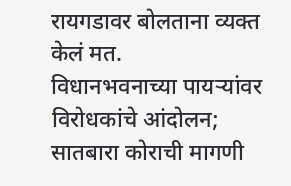रायगडावर बोलताना व्यक्त केलं मत.
विधानभवनाच्या पायऱ्यांवर विरोधकांचे आंदोलन; सातबारा कोराची मागणी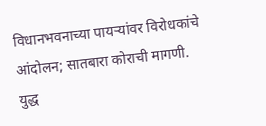विधानभवनाच्या पायऱ्यांवर विरोधकांचे आंदोलन; सातबारा कोराची मागणी.
युद्ध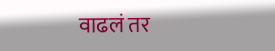वाढलं तर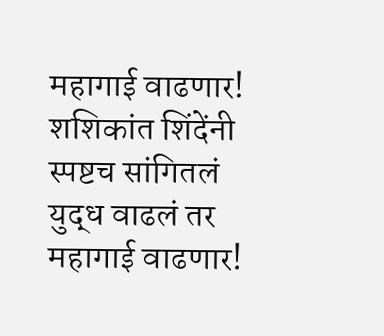महागाई वाढणार! शशिकांत शिंदेंनी स्पष्टच सांगितलं
युद्ध वाढलं तर महागाई वाढणार!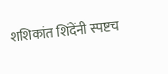शशिकांत शिंदेंनी स्पष्टच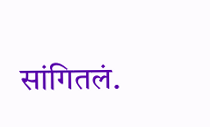सांगितलं.